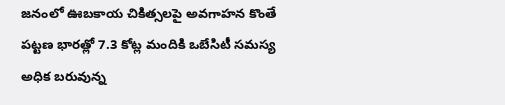జనంలో ఊబకాయ చికిత్సలపై అవగాహన కొంతే
పట్టణ భారత్లో 7.3 కోట్ల మందికి ఒబేసిటీ సమస్య
అధిక బరువున్న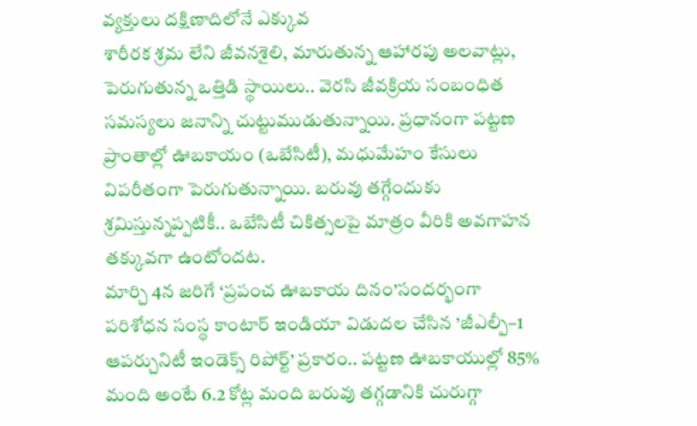వ్యక్తులు దక్షిణాదిలోనే ఎక్కువ
శారీరక శ్రమ లేని జీవనశైలి, మారుతున్న ఆహారపు అలవాట్లు, పెరుగుతున్న ఒత్తిడి స్థాయిలు.. వెరసి జీవక్రియ సంబంధిత సమస్యలు జనాన్ని చుట్టుముడుతున్నాయి. ప్రధానంగా పట్టణ ప్రాంతాల్లో ఊబకాయం (ఒబేసిటీ), మధుమేహం కేసులు విపరీతంగా పెరుగుతున్నాయి. బరువు తగ్గేందుకు శ్రమిస్తున్నప్పటికీ.. ఒబేసిటీ చికిత్సలపై మాత్రం వీరికి అవగాహన తక్కువగా ఉంటోందట.
మార్చి 4న జరిగే ‘ప్రపంచ ఊబకాయ దినం’సందర్భంగా పరిశోధన సంస్థ కాంటార్ ఇండియా విడుదల చేసిన ’జీఎల్పీ–1 ఆపర్చునిటీ ఇండెక్స్ రిపోర్ట్’ ప్రకారం.. పట్టణ ఊబకాయుల్లో 85% మంది అంటే 6.2 కోట్ల మంది బరువు తగ్గడానికి చురుగ్గా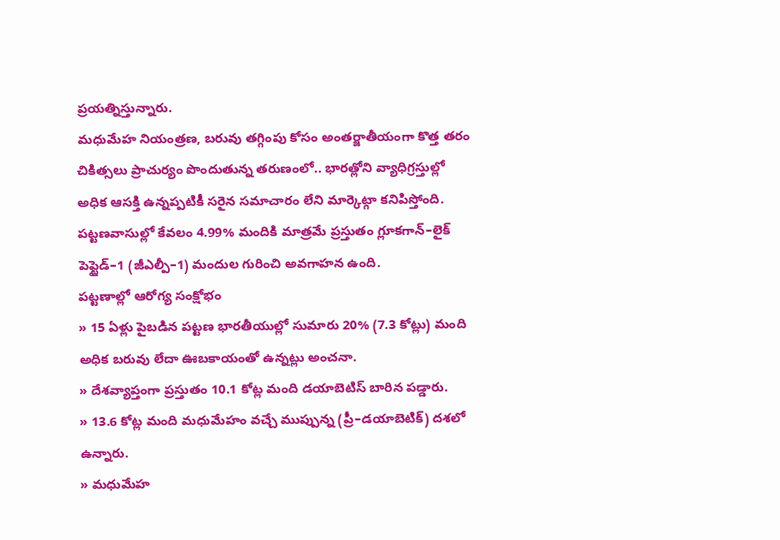ప్రయత్నిస్తున్నారు.
మధుమేహ నియంత్రణ, బరువు తగ్గింపు కోసం అంతర్జాతీయంగా కొత్త తరం చికిత్సలు ప్రాచుర్యం పొందుతున్న తరుణంలో.. భారత్లోని వ్యాధిగ్రస్తుల్లో అధిక ఆసక్తి ఉన్నప్పటికీ సరైన సమాచారం లేని మార్కెట్గా కనిపిస్తోంది. పట్టణవాసుల్లో కేవలం 4.99% మందికి మాత్రమే ప్రస్తుతం గ్లూకగాన్–లైక్ పెప్టైడ్–1 (జీఎల్పీ–1) మందుల గురించి అవగాహన ఉంది.
పట్టణాల్లో ఆరోగ్య సంక్షోభం
» 15 ఏళ్లు పైబడిన పట్టణ భారతీయుల్లో సుమారు 20% (7.3 కోట్లు) మంది అధిక బరువు లేదా ఊబకాయంతో ఉన్నట్లు అంచనా.
» దేశవ్యాప్తంగా ప్రస్తుతం 10.1 కోట్ల మంది డయాబెటిస్ బారిన పడ్డారు.
» 13.6 కోట్ల మంది మధుమేహం వచ్చే ముప్పున్న (ప్రీ–డయాబెటిక్) దశలో ఉన్నారు.
» మధుమేహ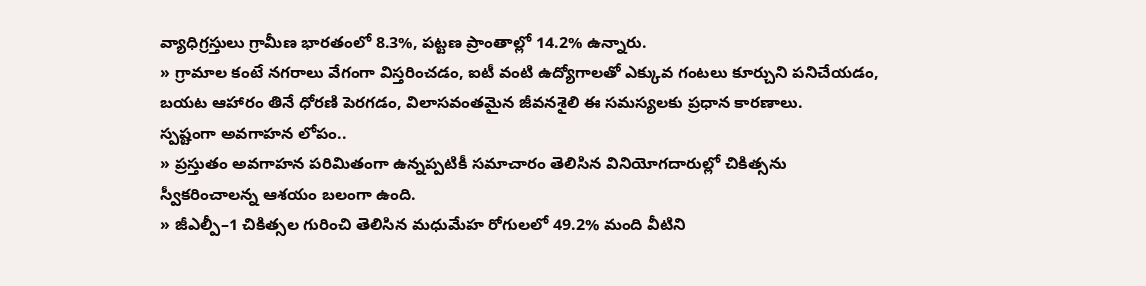వ్యాధిగ్రస్తులు గ్రామీణ భారతంలో 8.3%, పట్టణ ప్రాంతాల్లో 14.2% ఉన్నారు.
» గ్రామాల కంటే నగరాలు వేగంగా విస్తరించడం, ఐటీ వంటి ఉద్యోగాలతో ఎక్కువ గంటలు కూర్చుని పనిచేయడం, బయట ఆహారం తినే ధోరణి పెరగడం, విలాసవంతమైన జీవనశైలి ఈ సమస్యలకు ప్రధాన కారణాలు.
స్పష్టంగా అవగాహన లోపం..
» ప్రస్తుతం అవగాహన పరిమితంగా ఉన్నప్పటికీ సమాచారం తెలిసిన వినియోగదారుల్లో చికిత్సను
స్వీకరించాలన్న ఆశయం బలంగా ఉంది.
» జీఎల్పీ–1 చికిత్సల గురించి తెలిసిన మధుమేహ రోగులలో 49.2% మంది వీటిని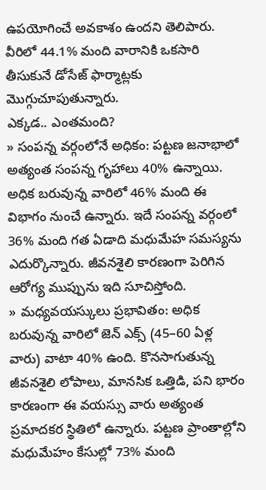ఉపయోగించే అవకాశం ఉందని తెలిపారు. వీరిలో 44.1% మంది వారానికి ఒకసారి తీసుకునే డోసేజ్ ఫార్మాట్లకు మొగ్గుచూపుతున్నారు.
ఎక్కడ.. ఎంతమంది?
» సంపన్న వర్గంలోనే అధికం: పట్టణ జనాభాలో అత్యంత సంపన్న గృహాలు 40% ఉన్నాయి. అధిక బరువున్న వారిలో 46% మంది ఈ విభాగం నుంచే ఉన్నారు. ఇదే సంపన్న వర్గంలో 36% మంది గత ఏడాది మధుమేహ సమస్యను ఎదుర్కొన్నారు. జీవనశైలి కారణంగా పెరిగిన ఆరోగ్య ముప్పును ఇది సూచిస్తోంది.
» మధ్యవయస్కులు ప్రభావితం: అధిక బరువున్న వారిలో జెన్ ఎక్స్ (45–60 ఏళ్ల వారు) వాటా 40% ఉంది. కొనసాగుతున్న జీవనశైలి లోపాలు, మానసిక ఒత్తిడి, పని భారం కారణంగా ఈ వయస్సు వారు అత్యంత ప్రమాదకర స్థితిలో ఉన్నారు. పట్టణ ప్రాంతాల్లోని మధుమేహం కేసుల్లో 73% మంది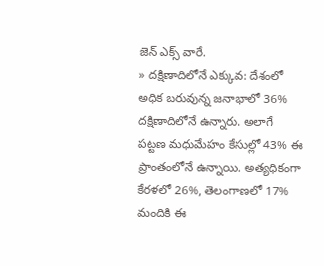జెన్ ఎక్స్ వారే.
» దక్షిణాదిలోనే ఎక్కువ: దేశంలో అధిక బరువున్న జనాభాలో 36% దక్షిణాదిలోనే ఉన్నారు. అలాగే పట్టణ మధుమేహం కేసుల్లో 43% ఈ ప్రాంతంలోనే ఉన్నాయి. అత్యధికంగా కేరళలో 26%, తెలంగాణలో 17% మందికి ఈ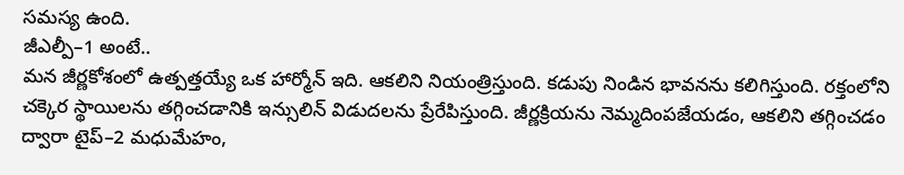సమస్య ఉంది.
జీఎల్పీ–1 అంటే..
మన జీర్ణకోశంలో ఉత్పత్తయ్యే ఒక హార్మోన్ ఇది. ఆకలిని నియంత్రిస్తుంది. కడుపు నిండిన భావనను కలిగిస్తుంది. రక్తంలోని చక్కెర స్థాయిలను తగ్గించడానికి ఇన్సులిన్ విడుదలను ప్రేరేపిస్తుంది. జీర్ణక్రియను నెమ్మదింపజేయడం, ఆకలిని తగ్గించడం ద్వారా టైప్–2 మధుమేహం,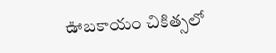ఊబకాయం చికిత్సలో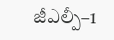జీఎల్పీ–1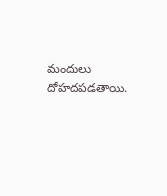మందులు దోహదపడతాయి.